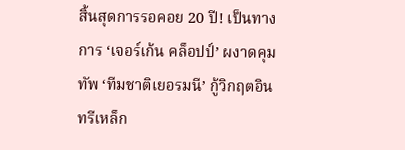สิ้นสุดการรอคอย 20 ปี! เป็นทางการ ‘เจอร์เก้น คล็อปป์’ ผงาดคุมทัพ ‘ทีมชาติเยอรมนี’ กู้วิกฤตอินทรีเหล็ก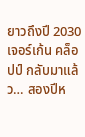ยาวถึงปี 2030
เจอร์เก้น คล็อปป์ กลับมาแล้ว… สองปีห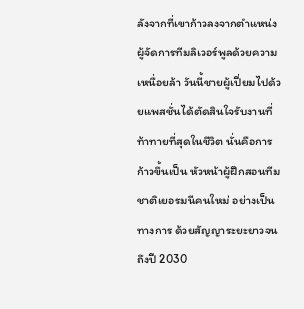ลังจากที่เขาก้าวลงจากตำแหน่งผู้จัดการทีมลิเวอร์พูลด้วยความเหนื่อยล้า วันนี้ชายผู้เปี่ยมไปด้วยแพสชั่นได้ตัดสินใจรับงานที่ท้าทายที่สุดในชีวิต นั่นคือการก้าวขึ้นเป็น หัวหน้าผู้ฝึกสอนทีมชาติเยอรมนีคนใหม่ อย่างเป็นทางการ ด้วยสัญญาระยะยาวจนถึงปี 2030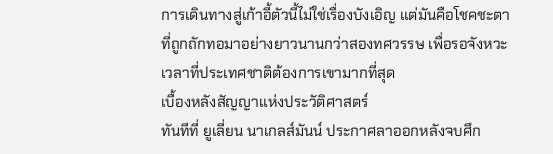การเดินทางสู่เก้าอี้ตัวนี้ไม่ใช่เรื่องบังเอิญ แต่มันคือโชคชะตาที่ถูกถักทอมาอย่างยาวนานกว่าสองทศวรรษ เพื่อรอจังหวะเวลาที่ประเทศชาติต้องการเขามากที่สุด
เบื้องหลังสัญญาแห่งประวัติศาสตร์
ทันทีที่ ยูเลี่ยน นาเกลส์มันน์ ประกาศลาออกหลังจบศึก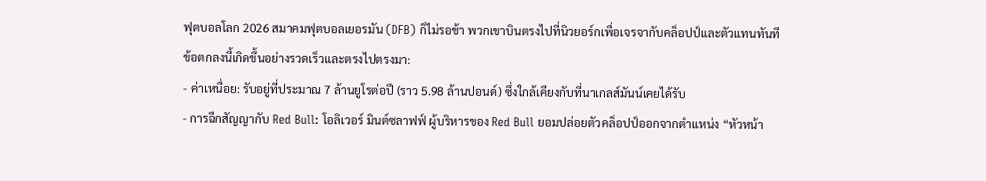ฟุตบอลโลก 2026 สมาคมฟุตบอลเยอรมัน (DFB) ก็ไม่รอช้า พวกเขาบินตรงไปที่นิวยอร์กเพื่อเจรจากับคล็อปป์และตัวแทนทันที
ข้อตกลงนี้เกิดขึ้นอย่างรวดเร็วและตรงไปตรงมา:
- ค่าเหนื่อย: รับอยู่ที่ประมาณ 7 ล้านยูโรต่อปี (ราว 5.98 ล้านปอนด์) ซึ่งใกล้เคียงกับที่นาเกลส์มันน์เคยได้รับ
- การฉีกสัญญากับ Red Bull: โอลิเวอร์ มินต์ซลาฟฟ์ ผู้บริหารของ Red Bull ยอมปล่อยตัวคล็อปป์ออกจากตำแหน่ง “หัวหน้า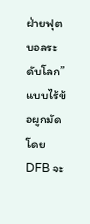ฝ่ายฟุตบอลระดับโลก” แบบไร้ข้อผูกมัด โดย DFB จะ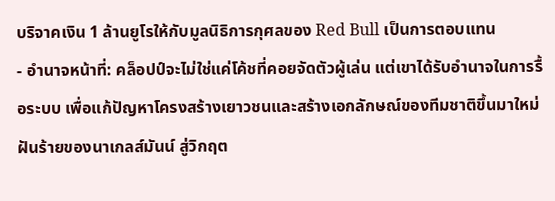บริจาคเงิน 1 ล้านยูโรให้กับมูลนิธิการกุศลของ Red Bull เป็นการตอบแทน
- อำนาจหน้าที่: คล็อปป์จะไม่ใช่แค่โค้ชที่คอยจัดตัวผู้เล่น แต่เขาได้รับอำนาจในการรื้อระบบ เพื่อแก้ปัญหาโครงสร้างเยาวชนและสร้างเอกลักษณ์ของทีมชาติขึ้นมาใหม่
ฝันร้ายของนาเกลส์มันน์ สู่วิกฤต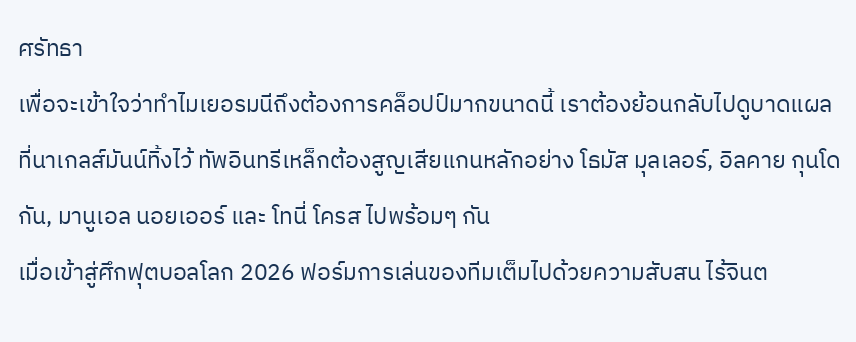ศรัทธา
เพื่อจะเข้าใจว่าทำไมเยอรมนีถึงต้องการคล็อปป์มากขนาดนี้ เราต้องย้อนกลับไปดูบาดแผลที่นาเกลส์มันน์ทิ้งไว้ ทัพอินทรีเหล็กต้องสูญเสียแกนหลักอย่าง โธมัส มุลเลอร์, อิลคาย กุนโดกัน, มานูเอล นอยเออร์ และ โทนี่ โครส ไปพร้อมๆ กัน
เมื่อเข้าสู่ศึกฟุตบอลโลก 2026 ฟอร์มการเล่นของทีมเต็มไปด้วยความสับสน ไร้จินต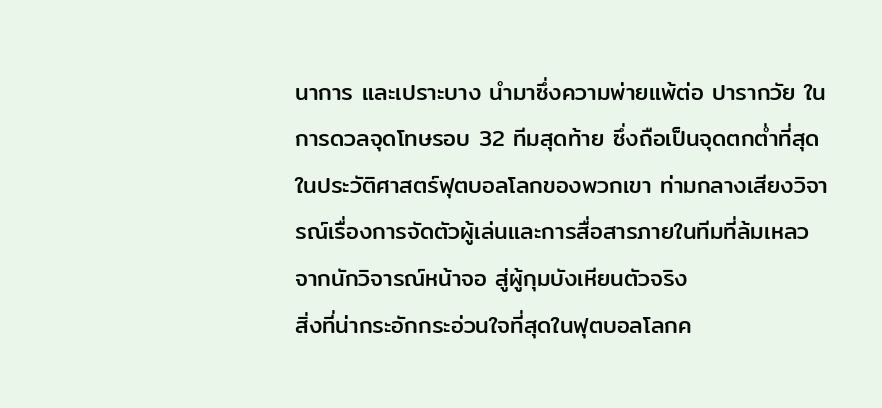นาการ และเปราะบาง นำมาซึ่งความพ่ายแพ้ต่อ ปารากวัย ในการดวลจุดโทษรอบ 32 ทีมสุดท้าย ซึ่งถือเป็นจุดตกต่ำที่สุดในประวัติศาสตร์ฟุตบอลโลกของพวกเขา ท่ามกลางเสียงวิจารณ์เรื่องการจัดตัวผู้เล่นและการสื่อสารภายในทีมที่ล้มเหลว
จากนักวิจารณ์หน้าจอ สู่ผู้กุมบังเหียนตัวจริง
สิ่งที่น่ากระอักกระอ่วนใจที่สุดในฟุตบอลโลกค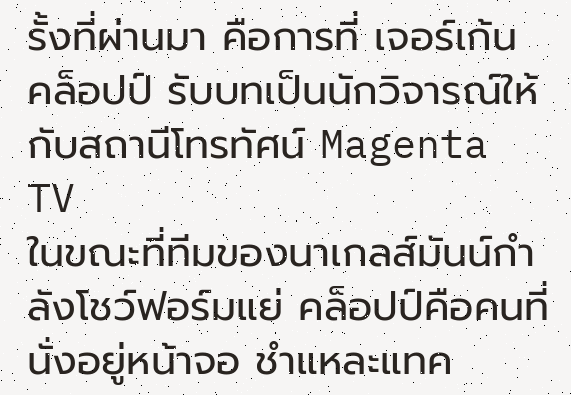รั้งที่ผ่านมา คือการที่ เจอร์เก้น คล็อปป์ รับบทเป็นนักวิจารณ์ให้กับสถานีโทรทัศน์ Magenta TV
ในขณะที่ทีมของนาเกลส์มันน์กำลังโชว์ฟอร์มแย่ คล็อปป์คือคนที่นั่งอยู่หน้าจอ ชำแหละแทค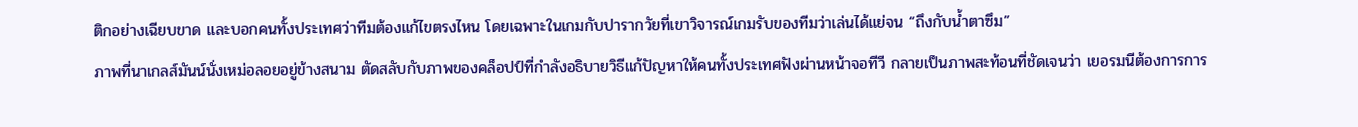ติกอย่างเฉียบขาด และบอกคนทั้งประเทศว่าทีมต้องแก้ไขตรงไหน โดยเฉพาะในเกมกับปารากวัยที่เขาวิจารณ์เกมรับของทีมว่าเล่นได้แย่จน “ถึงกับน้ำตาซึม”
ภาพที่นาเกลส์มันน์นั่งเหม่อลอยอยู่ข้างสนาม ตัดสลับกับภาพของคล็อปป์ที่กำลังอธิบายวิธีแก้ปัญหาให้คนทั้งประเทศฟังผ่านหน้าจอทีวี กลายเป็นภาพสะท้อนที่ชัดเจนว่า เยอรมนีต้องการการ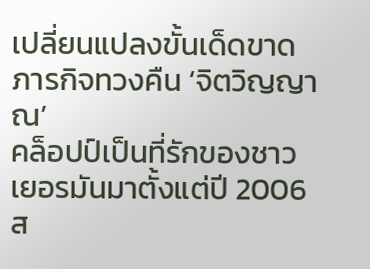เปลี่ยนแปลงขั้นเด็ดขาด
ภารกิจทวงคืน ‘จิตวิญญาณ’
คล็อปป์เป็นที่รักของชาวเยอรมันมาตั้งแต่ปี 2006 ส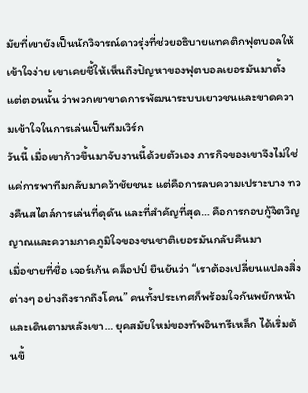มัยที่เขายังเป็นนักวิจารณ์ดาวรุ่งที่ช่วยอธิบายแทคติกฟุตบอลให้เข้าใจง่าย เขาเคยชี้ให้เห็นถึงปัญหาของฟุตบอลเยอรมันมาตั้งแต่ตอนนั้น ว่าพวกเขาขาดการพัฒนาระบบเยาวชนและขาดความเข้าใจในการเล่นเป็นทีมเวิร์ก
วันนี้ เมื่อเขาก้าวขึ้นมาจับงานนี้ด้วยตัวเอง ภารกิจของเขาจึงไม่ใช่แค่การพาทีมกลับมาคว้าชัยชนะ แต่คือการลบความเปราะบาง ทวงคืนสไตล์การเล่นที่ดุดัน และที่สำคัญที่สุด… คือการกอบกู้จิตวิญญาณและความภาคภูมิใจของชนชาติเยอรมันกลับคืนมา
เมื่อชายที่ชื่อ เจอร์เก้น คล็อปป์ ยืนยันว่า “เราต้องเปลี่ยนแปลงสิ่งต่างๆ อย่างถึงรากถึงโคน” คนทั้งประเทศก็พร้อมใจกันพยักหน้าและเดินตามหลังเขา… ยุคสมัยใหม่ของทัพอินทรีเหล็ก ได้เริ่มต้นขึ้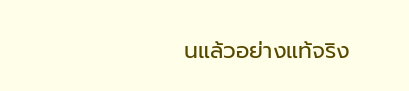นแล้วอย่างแท้จริง